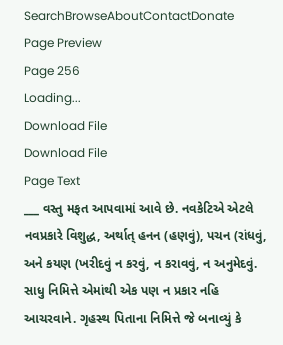SearchBrowseAboutContactDonate
Page Preview
Page 256
Loading...
Download File
Download File
Page Text
___ વસ્તુ મફત આપવામાં આવે છે. નવકેટિએ એટલે નવપ્રકારે વિશુદ્ધ, અર્થાત્ હનન (હણવું), પચન (રાંધવું, અને કયણ (ખરીદવું ન કરવું, ન કરાવવું, ન અનુમેદવું. સાધુ નિમિત્તે એમાંથી એક પણ ન પ્રકાર નહિ આચરવાને. ગૃહસ્થ પિતાના નિમિત્તે જે બનાવ્યું કે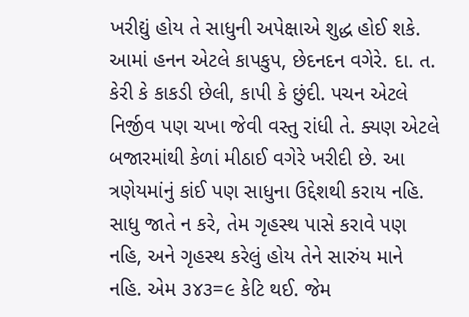ખરીદ્યું હોય તે સાધુની અપેક્ષાએ શુદ્ધ હોઈ શકે. આમાં હનન એટલે કાપકુપ, છેદનદન વગેરે. દા. ત. કેરી કે કાકડી છેલી, કાપી કે છુંદી. પચન એટલે નિર્જીવ પણ ચખા જેવી વસ્તુ રાંધી તે. ક્યણ એટલે બજારમાંથી કેળાં મીઠાઈ વગેરે ખરીદી છે. આ ત્રણેયમાંનું કાંઈ પણ સાધુના ઉદ્દેશથી કરાય નહિ. સાધુ જાતે ન કરે, તેમ ગૃહસ્થ પાસે કરાવે પણ નહિ, અને ગૃહસ્થ કરેલું હોય તેને સારુંય માને નહિ. એમ ૩૪૩=૯ કેટિ થઈ. જેમ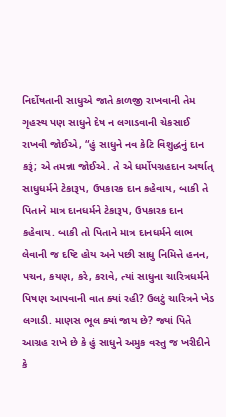નિર્દોષતાની સાધુએ જાતે કાળજી રાખવાની તેમ ગૃહસ્થ પણ સાધુને દેષ ન લગાડવાની ચેકસાઈ રાખવી જોઈએ, “હું સાધુને નવ કેટિ વિશુદ્ધનું દાન કરૂં; એ તમન્ના જોઈએ. તે એ ધર્મોપગ્રહદાન અર્થાત્ સાધુધર્મને ટેકારૂપ, ઉપકારક દાન કહેવાય, બાકી તે પિતાને માત્ર દાનધર્મને ટેકારૂપ, ઉપકારક દાન કહેવાય. બાકી તો પિતાને માત્ર દાનધર્મને લાભ લેવાની જ દષ્ટિ હોય અને પછી સાધુ નિમિત્તે હનન, પચન, કયણ, કરે, કરાવે, ત્યાં સાધુના ચારિત્રધર્મને પિષણ આપવાની વાત ક્યાં રહી? ઉલટું ચારિત્રને ખેડ લગાડી. માણસ ભૂલ ક્યાં જાય છે? જ્યાં પિતે આગ્રહ રાખે છે કે હું સાધુને અમુક વસ્તુ જ ખરીદીને કે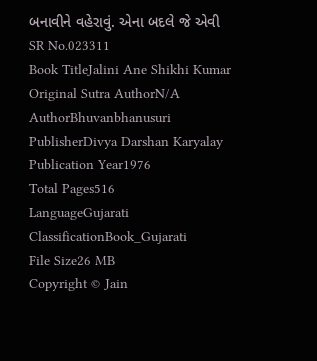બનાવીને વહેરાવું. એના બદલે જે એવી
SR No.023311
Book TitleJalini Ane Shikhi Kumar
Original Sutra AuthorN/A
AuthorBhuvanbhanusuri
PublisherDivya Darshan Karyalay
Publication Year1976
Total Pages516
LanguageGujarati
ClassificationBook_Gujarati
File Size26 MB
Copyright © Jain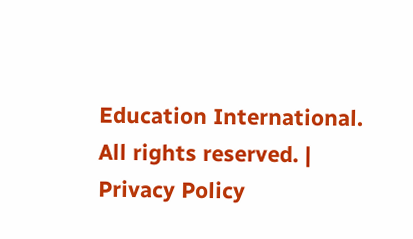Education International. All rights reserved. | Privacy Policy